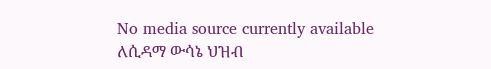No media source currently available
ለሲዳማ ውሳኔ ህዝብ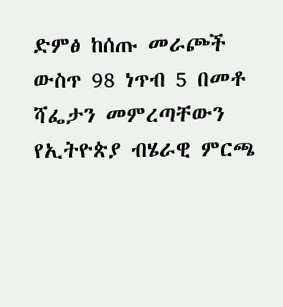ድምፅ ከሰጡ መራጮች ውስጥ 98 ነጥብ 5 በመቶ ሻፌታን መምረጣቸውን የኢትዮጵያ ብሄራዊ ምርጫ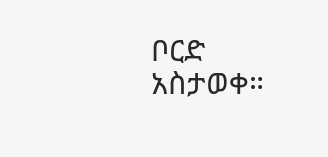ቦርድ አስታወቀ።